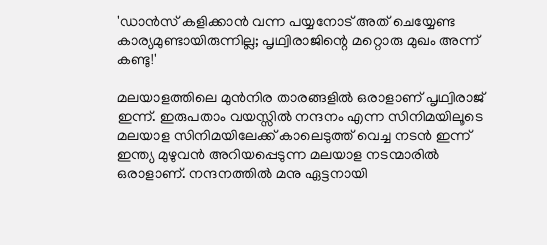'ഡാൻസ് കളിക്കാൻ വന്ന പയ്യനോട് അത് ചെയ്യേണ്ട കാര്യമുണ്ടായിരുന്നില്ല; പൃഥ്വിരാജിന്റെ മറ്റൊരു മുഖം അന്ന് കണ്ടു!'

മലയാളത്തിലെ മുൻനിര താരങ്ങളിൽ ഒരാളാണ് പൃഥ്വിരാജ് ഇന്ന്. ഇരുപതാം വയസ്സിൽ നന്ദനം എന്ന സിനിമയിലൂടെ മലയാള സിനിമയിലേക്ക് കാലെടുത്ത് വെച്ച നടൻ ഇന്ന് ഇന്ത്യ മുഴുവൻ അറിയപ്പെടുന്ന മലയാള നടന്മാരിൽ ഒരാളാണ്. നന്ദനത്തിൽ മനു ഏട്ടനായി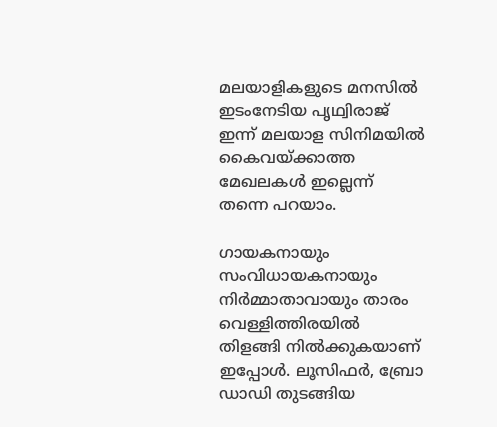മലയാളികളുടെ മനസിൽ ഇടംനേടിയ പൃഥ്വിരാജ് ഇന്ന് മലയാള സിനിമയിൽ കൈവയ്ക്കാത്ത മേഖലകൾ ഇല്ലെന്ന് തന്നെ പറയാം.

ഗായകനായും സംവിധായകനായും നിർമ്മാതാവായും താരം വെള്ളിത്തിരയിൽ തിളങ്ങി നിൽക്കുകയാണ് ഇപ്പോൾ. ലൂസിഫർ, ബ്രോ ഡാഡി തുടങ്ങിയ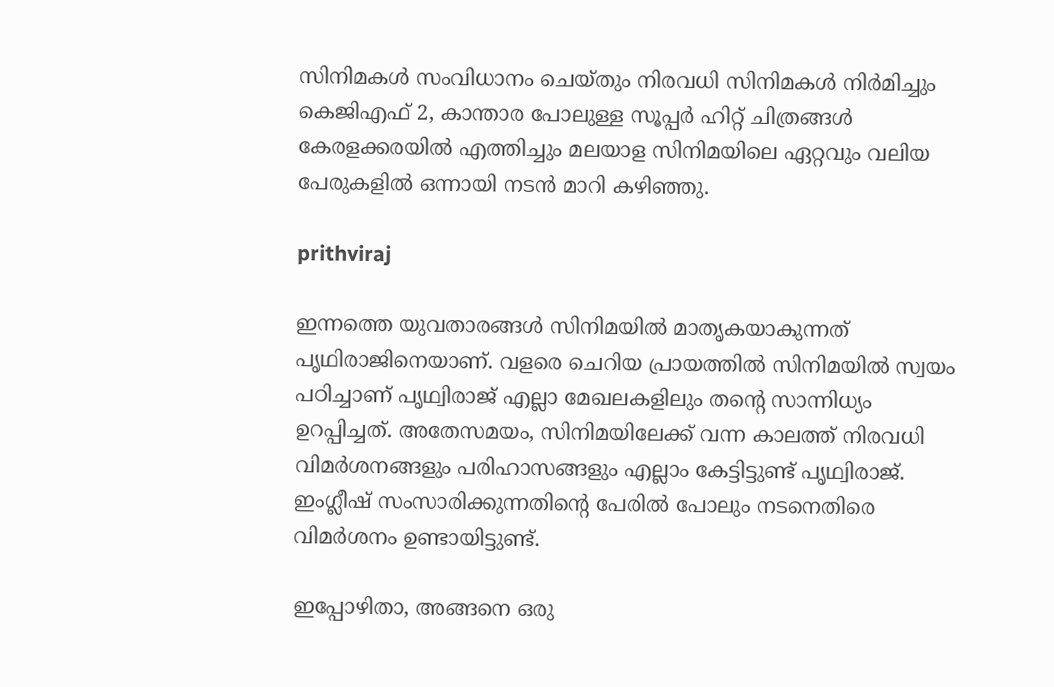സിനിമകൾ സംവിധാനം ചെയ്തും നിരവധി സിനിമകൾ നിർമിച്ചും കെജിഎഫ് 2, കാന്താര പോലുള്ള സൂപ്പർ ഹിറ്റ് ചിത്രങ്ങൾ കേരളക്കരയിൽ എത്തിച്ചും മലയാള സിനിമയിലെ ഏറ്റവും വലിയ പേരുകളിൽ ഒന്നായി നടൻ മാറി കഴിഞ്ഞു.

prithviraj

ഇന്നത്തെ യുവതാരങ്ങൾ സിനിമയിൽ മാതൃകയാകുന്നത്‌ പൃഥിരാജിനെയാണ്. വളരെ ചെറിയ പ്രായത്തിൽ സിനിമയിൽ സ്വയം പഠിച്ചാണ് പൃഥ്വിരാജ് എല്ലാ മേഖലകളിലും തന്റെ സാന്നിധ്യം ഉറപ്പിച്ചത്. അതേസമയം, സിനിമയിലേക്ക് വന്ന കാലത്ത് നിരവധി വിമർശനങ്ങളും പരിഹാസങ്ങളും എല്ലാം കേട്ടിട്ടുണ്ട് പൃഥ്വിരാജ്. ഇംഗ്ലീഷ് സംസാരിക്കുന്നതിന്റെ പേരിൽ പോലും നടനെതിരെ വിമർശനം ഉണ്ടായിട്ടുണ്ട്.

ഇപ്പോഴിതാ, അങ്ങനെ ഒരു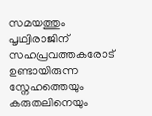സമയത്തും പൃഥ്വിരാജിന് സഹപ്രവത്തകരോട് ഉണ്ടായിരുന്ന സ്നേഹത്തെയും കരുതലിനെയും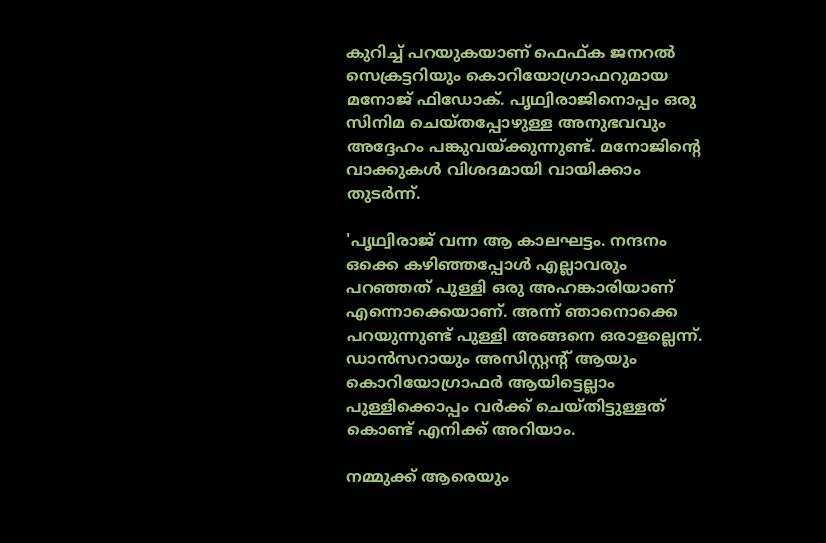കുറിച്ച് പറയുകയാണ് ഫെഫ്‌ക ജനറൽ സെക്രട്ടറിയും കൊറിയോഗ്രാഫറുമായ മനോജ് ഫിഡോക്. പൃഥ്വിരാജിനൊപ്പം ഒരു സിനിമ ചെയ്തപ്പോഴുള്ള അനുഭവവും അദ്ദേഹം പങ്കുവയ്ക്കുന്നുണ്ട്. മനോജിന്റെ വാക്കുകൾ വിശദമായി വായിക്കാം തുടർന്ന്.

'പൃഥ്വിരാജ് വന്ന ആ കാലഘട്ടം. നന്ദനം ഒക്കെ കഴിഞ്ഞപ്പോൾ എല്ലാവരും പറഞ്ഞത് പുള്ളി ഒരു അഹങ്കാരിയാണ് എന്നൊക്കെയാണ്. അന്ന് ഞാനൊക്കെ പറയുന്നുണ്ട് പുള്ളി അങ്ങനെ ഒരാളല്ലെന്ന്. ഡാൻസറായും അസിസ്റ്റന്റ് ആയും കൊറിയോഗ്രാഫർ ആയിട്ടെല്ലാം പുള്ളിക്കൊപ്പം വർക്ക് ചെയ്തിട്ടുള്ളത് കൊണ്ട് എനിക്ക് അറിയാം.

നമ്മുക്ക് ആരെയും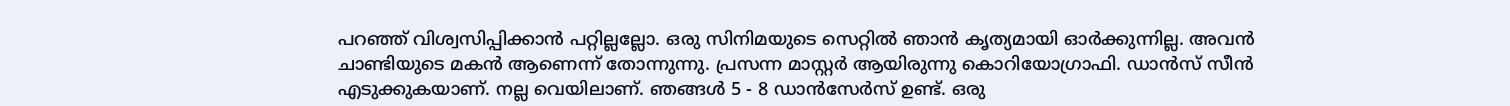പറഞ്ഞ് വിശ്വസിപ്പിക്കാൻ പറ്റില്ലല്ലോ. ഒരു സിനിമയുടെ സെറ്റിൽ ഞാൻ കൃത്യമായി ഓർക്കുന്നില്ല. അവൻ ചാണ്ടിയുടെ മകൻ ആണെന്ന് തോന്നുന്നു. പ്രസന്ന മാസ്റ്റർ ആയിരുന്നു കൊറിയോഗ്രാഫി. ഡാൻസ് സീൻ എടുക്കുകയാണ്. നല്ല വെയിലാണ്. ഞങ്ങൾ 5 - 8 ഡാൻസേർസ് ഉണ്ട്. ഒരു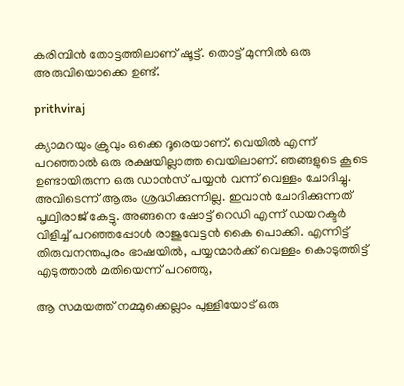കരിമ്പിൻ തോട്ടത്തിലാണ് ഷൂട്ട്. തൊട്ട് മുന്നിൽ ഒരു അരുവിയൊക്കെ ഉണ്ട്.

prithviraj

ക്യാമറയും ക്രുവും ഒക്കെ ദൂരെയാണ്. വെയിൽ എന്ന് പറഞ്ഞാൽ ഒരു രക്ഷയില്ലാത്ത വെയിലാണ്. ഞങ്ങളുടെ കൂടെ ഉണ്ടായിരുന്ന ഒരു ഡാൻസ് പയ്യൻ വന്ന് വെള്ളം ചോദിച്ചു. അവിടെന്ന് ആരും ശ്രദ്ധിക്കുന്നില്ല. ഇവാൻ ചോദിക്കുന്നത് പൃഥ്വിരാജ് കേട്ടു. അങ്ങനെ ഷോട്ട് റെഡി എന്ന് ഡയറക്ടർ വിളിച്ച് പറഞ്ഞപ്പോൾ രാജുവേട്ടൻ കൈ പൊക്കി. എന്നിട്ട് തിരുവനന്തപുരം ഭാഷയിൽ, പയ്യന്മാർക്ക് വെള്ളം കൊടുത്തിട്ട് എടുത്താൽ മതിയെന്ന് പറഞ്ഞു,

ആ സമയത്ത് നമ്മുക്കെല്ലാം പുള്ളിയോട് ഒരു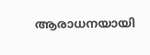ആരാധനയായി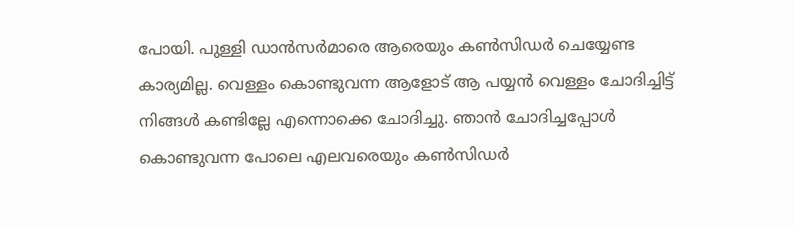പോയി. പുള്ളി ഡാൻസർമാരെ ആരെയും കൺസിഡർ ചെയ്യേണ്ട കാര്യമില്ല. വെള്ളം കൊണ്ടുവന്ന ആളോട് ആ പയ്യൻ വെള്ളം ചോദിച്ചിട്ട് നിങ്ങൾ കണ്ടില്ലേ എന്നൊക്കെ ചോദിച്ചു. ഞാൻ ചോദിച്ചപ്പോൾ കൊണ്ടുവന്ന പോലെ എലവരെയും കൺസിഡർ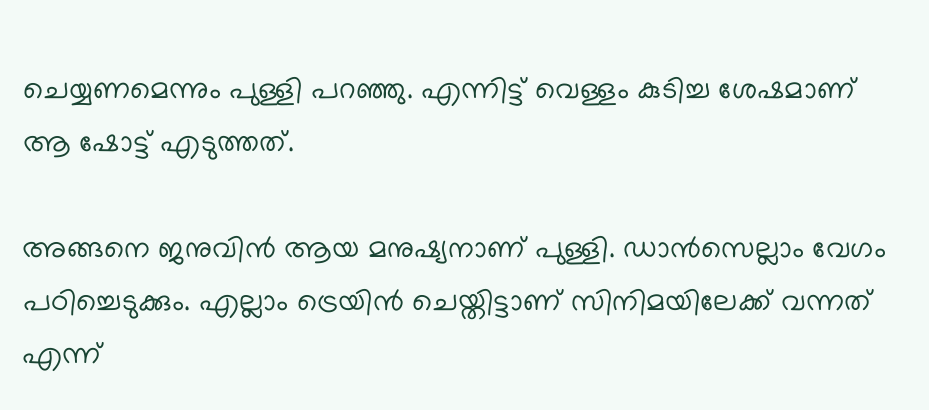ചെയ്യണമെന്നും പുള്ളി പറഞ്ഞു. എന്നിട്ട് വെള്ളം കുടിച്ച ശേഷമാണ് ആ ഷോട്ട് എടുത്തത്.

അങ്ങനെ ജനുവിൻ ആയ മനുഷ്യനാണ് പുള്ളി. ഡാൻസെല്ലാം വേഗം പഠിച്ചെടുക്കും. എല്ലാം ട്രെയിൻ ചെയ്തിട്ടാണ് സിനിമയിലേക്ക് വന്നത് എന്ന്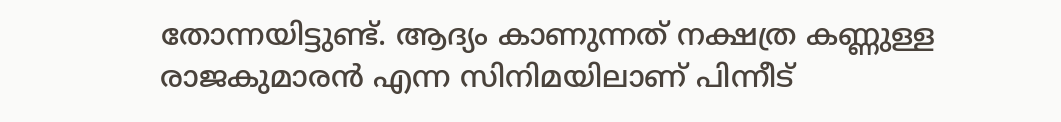തോന്നയിട്ടുണ്ട്. ആദ്യം കാണുന്നത് നക്ഷത്ര കണ്ണുള്ള രാജകുമാരൻ എന്ന സിനിമയിലാണ് പിന്നീട്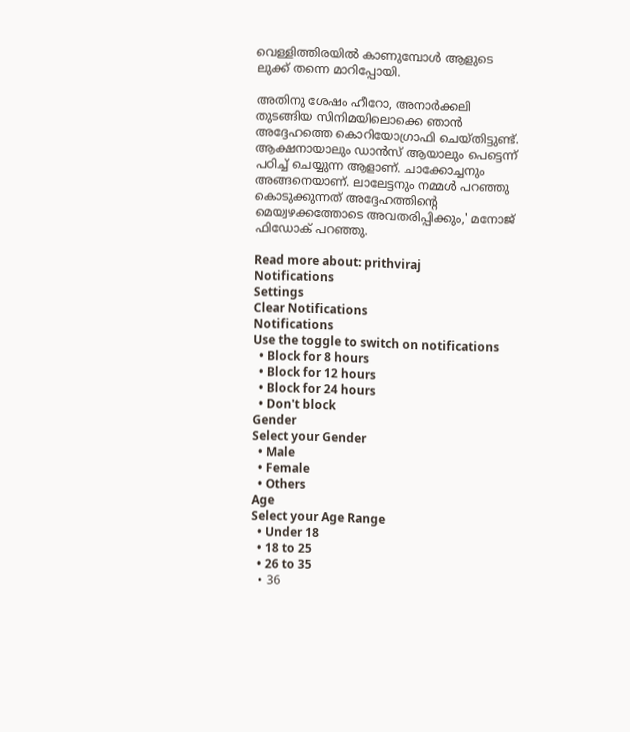വെള്ളിത്തിരയിൽ കാണുമ്പോൾ ആളുടെ ലുക്ക് തന്നെ മാറിപ്പോയി.

അതിനു ശേഷം ഹീറോ, അനാർക്കലി തുടങ്ങിയ സിനിമയിലൊക്കെ ഞാൻ അദ്ദേഹത്തെ കൊറിയോഗ്രാഫി ചെയ്തിട്ടുണ്ട്. ആക്ഷനായാലും ഡാൻസ് ആയാലും പെട്ടെന്ന് പഠിച്ച് ചെയ്യുന്ന ആളാണ്. ചാക്കോച്ചനും അങ്ങനെയാണ്. ലാലേട്ടനും നമ്മൾ പറഞ്ഞു കൊടുക്കുന്നത് അദ്ദേഹത്തിന്റെ മെയ്വഴക്കത്തോടെ അവതരിപ്പിക്കും,' മനോജ് ഫിഡോക് പറഞ്ഞു.

Read more about: prithviraj
Notifications
Settings
Clear Notifications
Notifications
Use the toggle to switch on notifications
  • Block for 8 hours
  • Block for 12 hours
  • Block for 24 hours
  • Don't block
Gender
Select your Gender
  • Male
  • Female
  • Others
Age
Select your Age Range
  • Under 18
  • 18 to 25
  • 26 to 35
  • 36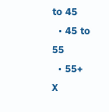to 45
  • 45 to 55
  • 55+
X